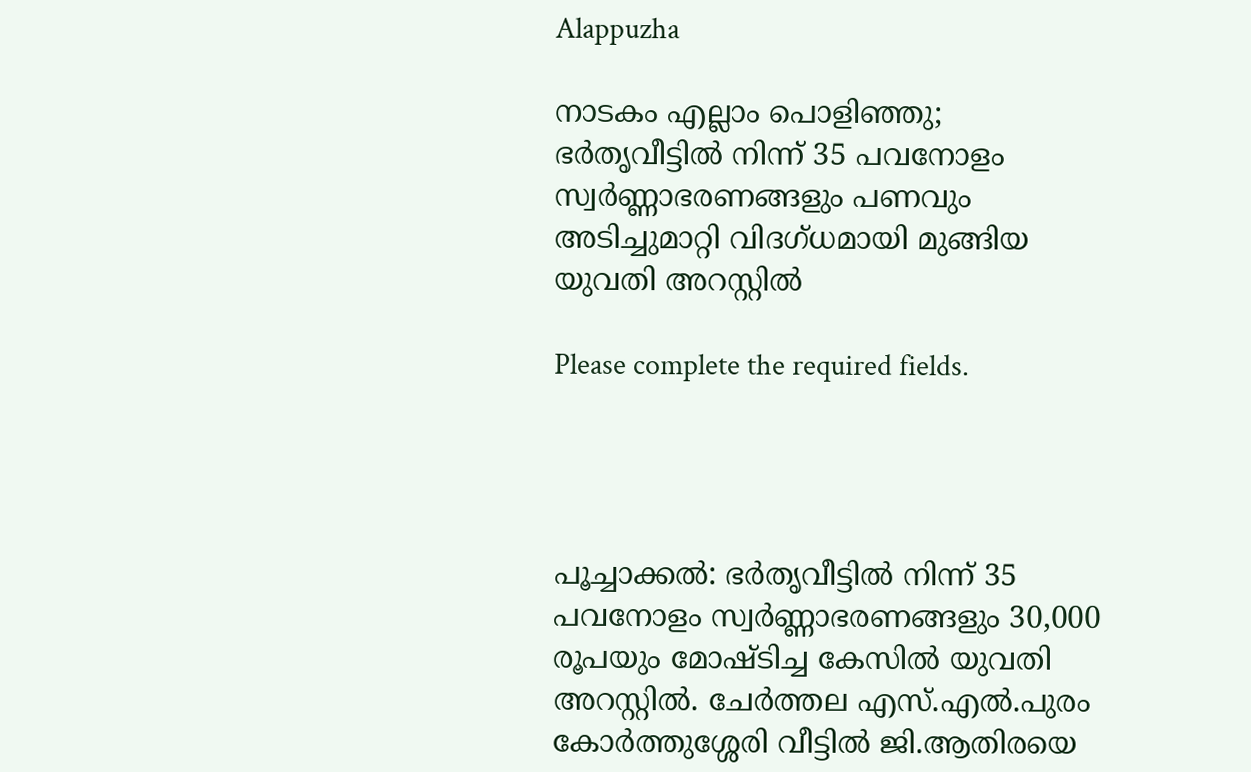Alappuzha

നാടകം എല്ലാം പൊളിഞ്ഞു; ഭർതൃവീട്ടിൽ നിന്ന് 35 പവനോളം സ്വർണ്ണാഭരണങ്ങളും പണവും അടിച്ചുമാറ്റി വിദഗ്ധമായി മുങ്ങിയ യുവതി അറസ്റ്റിൽ

Please complete the required fields.




പൂച്ചാക്കൽ: ഭർതൃവീട്ടിൽ നിന്ന് 35 പവനോളം സ്വർണ്ണാഭരണങ്ങളും 30,000 രൂപയും മോഷ്ടിച്ച കേസിൽ യുവതി അറസ്റ്റിൽ. ചേർത്തല എസ്.എൽ.പുരം കോർത്തുശ്ശേരി വീട്ടിൽ ജി.ആതിരയെ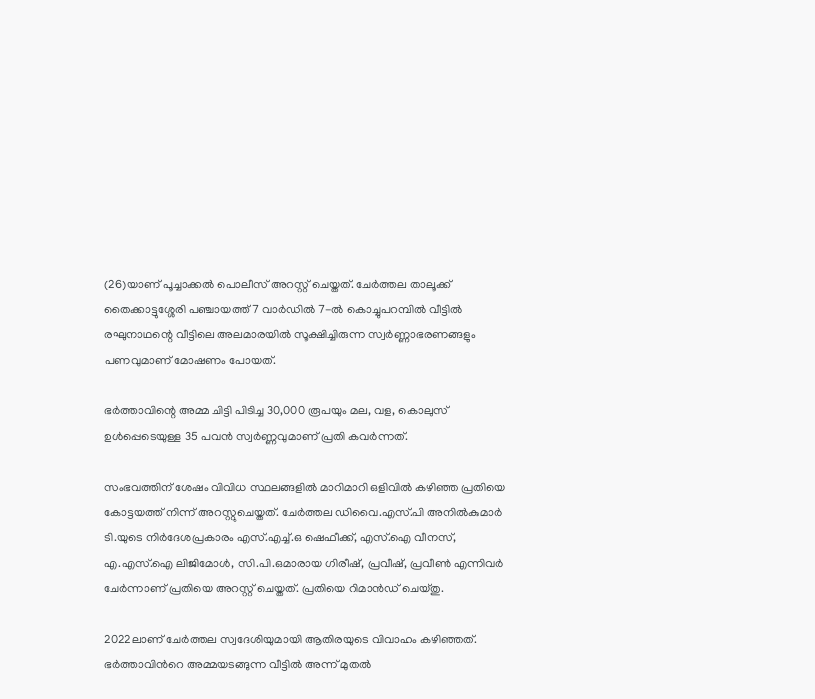(26)യാണ് പൂച്ചാക്കൽ പൊലീസ് അറസ്റ്റ് ചെയ്തത്. ചേർത്തല താലൂക്ക് തൈക്കാട്ടുശ്ശേരി പഞ്ചായത്ത് 7 വാർഡിൽ 7-ൽ കൊച്ചുപറമ്പിൽ വീട്ടിൽ രഘുനാഥന്റെ വീട്ടിലെ അലമാരയിൽ സൂക്ഷിച്ചിരുന്ന സ്വർണ്ണാഭരണങ്ങളും പണവുമാണ് മോഷണം പോയത്.

ഭർത്താവിന്റെ അമ്മ ചിട്ടി പിടിച്ച 30,000 രൂപയും മല, വള, കൊലുസ് ഉൾപ്പെടെയുള്ള 35 പവൻ സ്വർണ്ണവുമാണ് പ്രതി കവർന്നത്.

സംഭവത്തിന് ശേഷം വിവിധ സ്ഥലങ്ങളിൽ മാറിമാറി ഒളിവിൽ കഴിഞ്ഞ പ്രതിയെ കോട്ടയത്ത് നിന്ന് അറസ്റ്റുചെയ്തത്. ചേർത്തല ഡിവൈ.എസ്.പി അനിൽകുമാർ ടി.യുടെ നിർദേശപ്രകാരം എസ്.എച്ച്.ഒ ഷെഫീക്ക്, എസ്.ഐ വീനസ്, എ.എസ്.ഐ ലിജിമോൾ, സി.പി.ഒമാരായ ഗിരീഷ്, പ്രവീഷ്, പ്രവീൺ എന്നിവർ ചേർന്നാണ് പ്രതിയെ അറസ്റ്റ് ചെയ്തത്. പ്രതിയെ റിമാൻഡ് ചെയ്തു.

2022ലാണ് ചേര്‍ത്തല സ്വദേശിയുമായി ആതിരയുടെ വിവാഹം കഴിഞ്ഞത്. ഭര്‍ത്താവിന്‍റെ അമ്മയടങ്ങുന്ന വീട്ടില്‍ അന്ന് മുതല്‍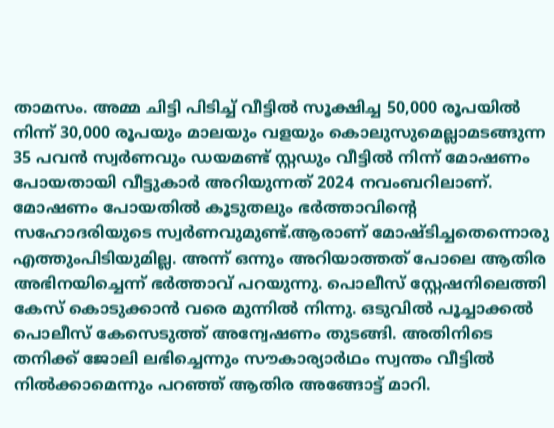താമസം. അമ്മ ചിട്ടി പിടിച്ച് വീട്ടില്‍ സൂക്ഷിച്ച 50,000 രൂപയില്‍ നിന്ന് 30,000 രൂപയും മാലയും വളയും കൊലുസുമെല്ലാമടങ്ങുന്ന 35 പവന്‍ സ്വര്‍ണവും ഡയമണ്ട് സ്റ്റഡും വീട്ടില്‍ നിന്ന് മോഷണം പോയതായി വീട്ടുകാര്‍ അറിയുന്നത് 2024 നവംബറിലാണ്. മോഷണം പോയതില്‍ കൂടുതലും ഭര്‍ത്താവിന്‍റെ സഹോദരിയുടെ സ്വര്‍ണവുമുണ്ട്.ആരാണ് മോഷ്ടിച്ചതെന്നൊരു എത്തുംപിടിയുമില്ല. അന്ന് ഒന്നും അറിയാത്തത് പോലെ ആതിര അഭിനയിച്ചെന്ന് ഭര്‍ത്താവ് പറയുന്നു. പൊലീസ് സ്റ്റേഷനിലെത്തി കേസ് കൊടുക്കാന്‍ വരെ മുന്നില്‍ നിന്നു. ഒടുവില്‍ പൂച്ചാക്കല്‍ പൊലീസ് കേസെടുത്ത് അന്വേഷണം തുടങ്ങി. അതിനിടെ തനിക്ക് ജോലി ലഭിച്ചെന്നും സൗകാര്യാര്‍ഥം സ്വന്തം വീട്ടില്‍ നില്‍ക്കാമെന്നും പറഞ്ഞ് ആതിര അങ്ങോട്ട് മാറി.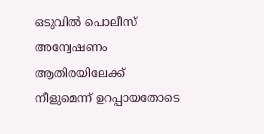ഒടുവില്‍ പൊലീസ് അന്വേഷണം ആതിരയിലേക്ക് നീളുമെന്ന് ഉറപ്പായതോടെ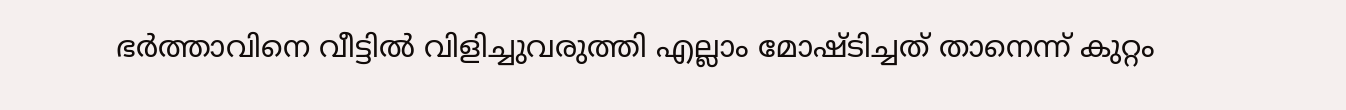ഭര്‍ത്താവിനെ വീട്ടില്‍ വിളിച്ചുവരുത്തി എല്ലാം മോഷ്ടിച്ചത് താനെന്ന് കുറ്റം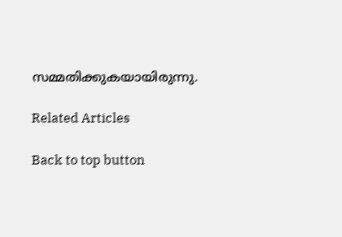സമ്മതിക്കുകയായിരുന്നു.

Related Articles

Back to top button